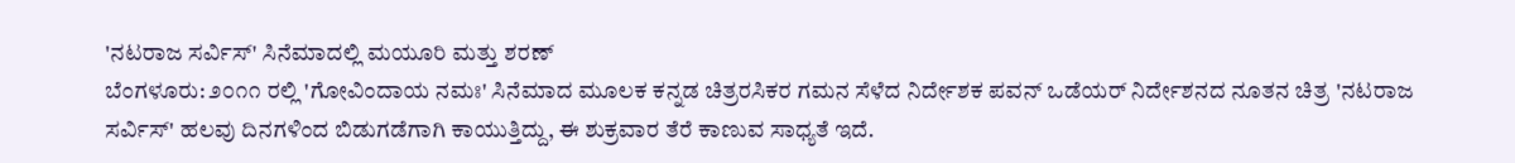'ನಟರಾಜ ಸರ್ವಿಸ್' ಸಿನೆಮಾದಲ್ಲಿ ಮಯೂರಿ ಮತ್ತು ಶರಣ್
ಬೆಂಗಳೂರು: ೨೦೧೧ ರಲ್ಲಿ 'ಗೋವಿಂದಾಯ ನಮಃ' ಸಿನೆಮಾದ ಮೂಲಕ ಕನ್ನಡ ಚಿತ್ರರಸಿಕರ ಗಮನ ಸೆಳೆದ ನಿರ್ದೇಶಕ ಪವನ್ ಒಡೆಯರ್ ನಿರ್ದೇಶನದ ನೂತನ ಚಿತ್ರ 'ನಟರಾಜ ಸರ್ವಿಸ್' ಹಲವು ದಿನಗಳಿಂದ ಬಿಡುಗಡೆಗಾಗಿ ಕಾಯುತ್ತಿದ್ದು, ಈ ಶುಕ್ರವಾರ ತೆರೆ ಕಾಣುವ ಸಾಧ್ಯತೆ ಇದೆ.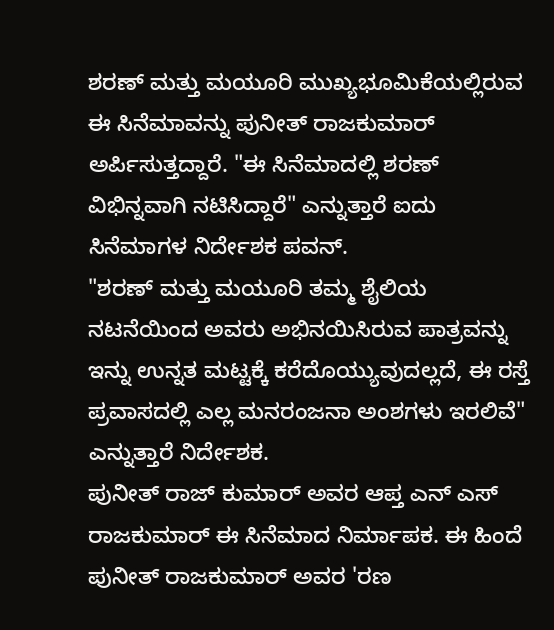ಶರಣ್ ಮತ್ತು ಮಯೂರಿ ಮುಖ್ಯಭೂಮಿಕೆಯಲ್ಲಿರುವ ಈ ಸಿನೆಮಾವನ್ನು ಪುನೀತ್ ರಾಜಕುಮಾರ್ ಅರ್ಪಿಸುತ್ತದ್ದಾರೆ. "ಈ ಸಿನೆಮಾದಲ್ಲಿ ಶರಣ್ ವಿಭಿನ್ನವಾಗಿ ನಟಿಸಿದ್ದಾರೆ" ಎನ್ನುತ್ತಾರೆ ಐದು ಸಿನೆಮಾಗಳ ನಿರ್ದೇಶಕ ಪವನ್.
"ಶರಣ್ ಮತ್ತು ಮಯೂರಿ ತಮ್ಮ ಶೈಲಿಯ ನಟನೆಯಿಂದ ಅವರು ಅಭಿನಯಿಸಿರುವ ಪಾತ್ರವನ್ನು ಇನ್ನು ಉನ್ನತ ಮಟ್ಟಕ್ಕೆ ಕರೆದೊಯ್ಯುವುದಲ್ಲದೆ, ಈ ರಸ್ತೆ ಪ್ರವಾಸದಲ್ಲಿ ಎಲ್ಲ ಮನರಂಜನಾ ಅಂಶಗಳು ಇರಲಿವೆ" ಎನ್ನುತ್ತಾರೆ ನಿರ್ದೇಶಕ.
ಪುನೀತ್ ರಾಜ್ ಕುಮಾರ್ ಅವರ ಆಪ್ತ ಎನ್ ಎಸ್ ರಾಜಕುಮಾರ್ ಈ ಸಿನೆಮಾದ ನಿರ್ಮಾಪಕ. ಈ ಹಿಂದೆ ಪುನೀತ್ ರಾಜಕುಮಾರ್ ಅವರ 'ರಣ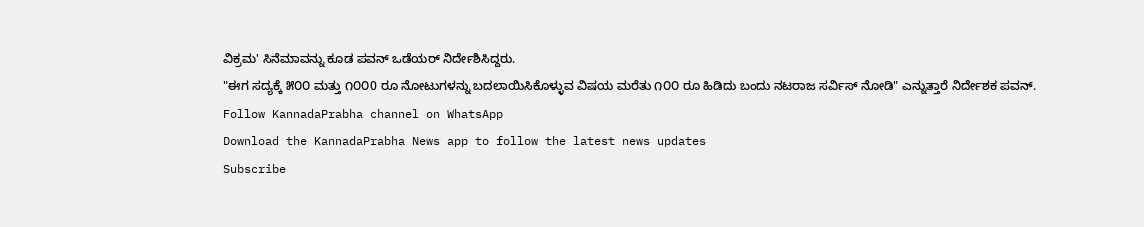ವಿಕ್ರಮ' ಸಿನೆಮಾವನ್ನು ಕೂಡ ಪವನ್ ಒಡೆಯರ್ ನಿರ್ದೇಶಿಸಿದ್ದರು.
"ಈಗ ಸದ್ಯಕ್ಕೆ ೫೦೦ ಮತ್ತು ೧೦೦0 ರೂ ನೋಟುಗಳನ್ನು ಬದಲಾಯಿಸಿಕೊಳ್ಳುವ ವಿಷಯ ಮರೆತು ೧೦೦ ರೂ ಹಿಡಿದು ಬಂದು ನಟರಾಜ ಸರ್ವಿಸ್ ನೋಡಿ" ಎನ್ನುತ್ತಾರೆ ನಿರ್ದೇಶಕ ಪವನ್.
Follow KannadaPrabha channel on WhatsApp
Download the KannadaPrabha News app to follow the latest news updates
Subscribe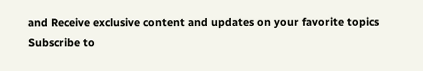and Receive exclusive content and updates on your favorite topics
Subscribe to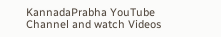KannadaPrabha YouTube Channel and watch Videos